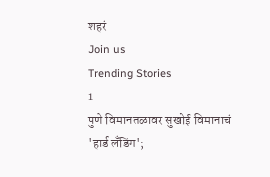शहरं
Join us
Trending Stories
1
पुणे विमानतळावर सुखोई विमानाचं 'हार्ड लँडिंग';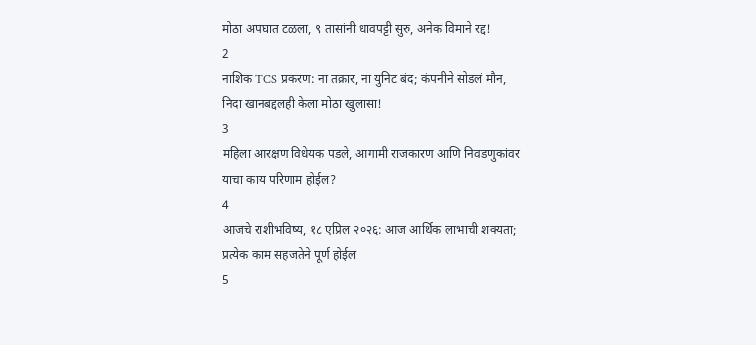मोठा अपघात टळला, ९ तासांनी धावपट्टी सुरु, अनेक विमाने रद्द!
2
नाशिक TCS प्रकरण: ना तक्रार, ना युनिट बंद; कंपनीने सोडलं मौन, निदा खानबद्दलही केला मोठा खुलासा!
3
महिला आरक्षण विधेयक पडले, आगामी राजकारण आणि निवडणुकांवर याचा काय परिणाम होईल?
4
आजचे राशीभविष्य, १८ एप्रिल २०२६: आज आर्थिक लाभाची शक्यता; प्रत्येक काम सहजतेने पूर्ण होईल
5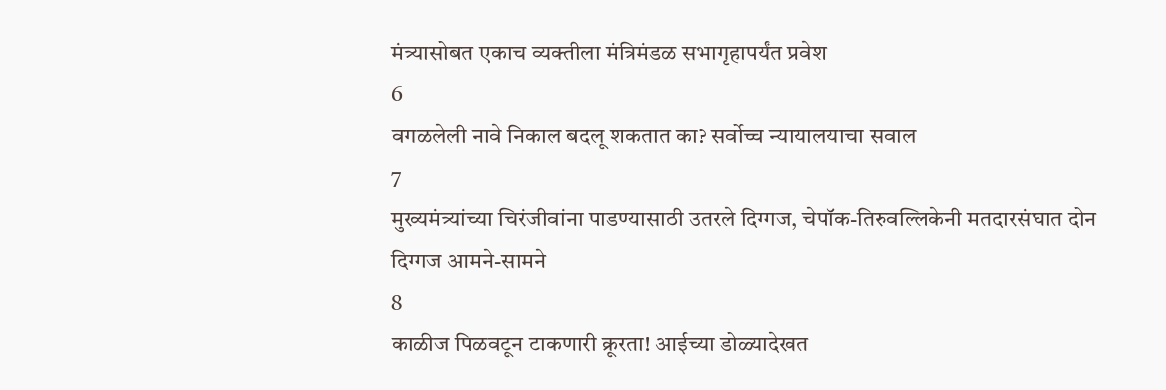मंत्र्यासोबत एकाच व्यक्तीला मंत्रिमंडळ सभागृहापर्यंत प्रवेश
6
वगळलेली नावे निकाल बदलू शकतात का? सर्वोच्च न्यायालयाचा सवाल
7
मुख्यमंत्र्यांच्या चिरंजीवांना पाडण्यासाठी उतरले दिग्गज, चेपॉक-तिरुवल्लिकेनी मतदारसंघात दोन दिग्गज आमने-सामने
8
काळीज पिळवटून टाकणारी क्रूरता! आईच्या डोळ्यादेखत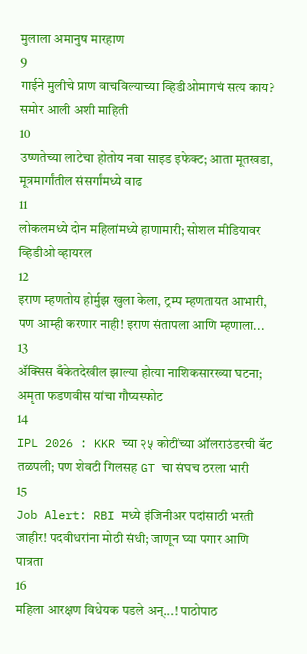मुलाला अमानुष मारहाण
9
गाईने मुलीचे प्राण वाचविल्याच्या व्हिडीओमागचं सत्य काय? समोर आली अशी माहिती
10
उष्णतेच्या लाटेचा होतोय नवा साइड इफेक्ट; आता मूतखडा, मूत्रमार्गांतील संसर्गांमध्ये वाढ
11
लोकलमध्ये दोन महिलांमध्ये हाणामारी; सोशल मीडियावर व्हिडीओ व्हायरल
12
इराण म्हणतोय होर्मुझ खुला केला, ट्रम्प म्हणतायत आभारी, पण आम्ही करणार नाही! इराण संतापला आणि म्हणाला...
13
ॲक्सिस बँकेतदेखील झाल्या होत्या नाशिकसारख्या घटना; अमृता फडणवीस यांचा गौप्यस्फोट
14
IPL 2026 : KKR च्या २५ कोटींच्या ऑलराउंडरची बॅट तळपली; पण शेवटी गिलसह GT चा संघच ठरला भारी
15
Job Alert: RBI मध्ये इंजिनीअर पदांसाठी भरती जाहीर! पदवीधरांना मोठी संधी; जाणून घ्या पगार आणि पात्रता
16
महिला आरक्षण विधेयक पडले अन्...! पाठोपाठ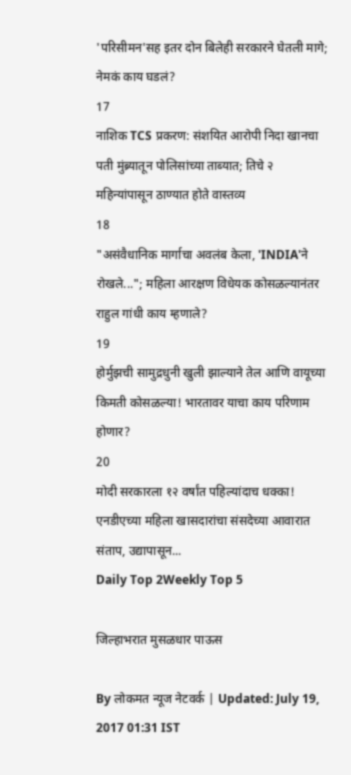'परिसीमन'सह इतर दोन बिलेही सरकारने घेतली मागे; नेमकं काय घडलं?
17
नाशिक TCS प्रकरण: संशयित आरोपी निदा खानचा पती मुंब्र्यातून पोलिसांच्या ताब्यात; तिचे २ महिन्यांपासून ठाण्यात होते वास्तव्य
18
"असंवैधानिक मार्गाचा अवलंब केला, 'INDIA'ने रोखले..."; महिला आरक्षण विधेयक कोसळल्यानंतर राहुल गांधी काय म्हणाले?
19
होर्मुझची सामुद्रधुनी खुली झाल्याने तेल आणि वायूच्या किमती कोसळल्या! भारतावर याचा काय परिणाम होणार?
20
मोदी सरकारला १२ वर्षांत पहिल्यांदाच धक्का! एनडीएच्या महिला खासदारांचा संसदेच्या आवारात संताप, उद्यापासून...
Daily Top 2Weekly Top 5

जिल्हाभरात मुसळधार पाऊस

By लोकमत न्यूज नेटवर्क | Updated: July 19, 2017 01:31 IST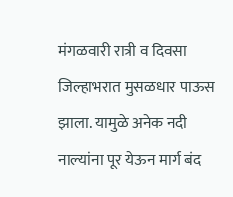मंगळवारी रात्री व दिवसा जिल्हाभरात मुसळधार पाऊस झाला. यामुळे अनेक नदी नाल्यांना पूर येऊन मार्ग बंद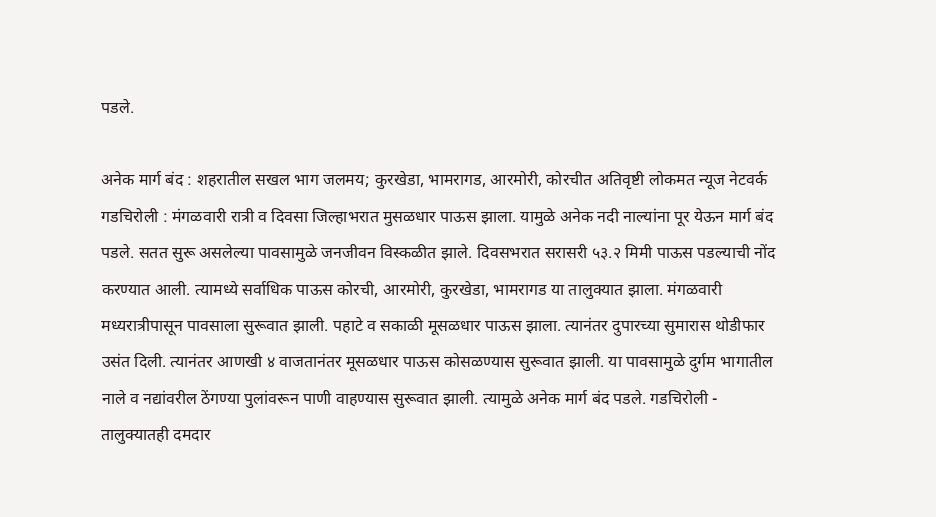पडले.

अनेक मार्ग बंद : शहरातील सखल भाग जलमय; कुरखेडा, भामरागड, आरमोरी, कोरचीत अतिवृष्टी लोकमत न्यूज नेटवर्क गडचिरोली : मंगळवारी रात्री व दिवसा जिल्हाभरात मुसळधार पाऊस झाला. यामुळे अनेक नदी नाल्यांना पूर येऊन मार्ग बंद पडले. सतत सुरू असलेल्या पावसामुळे जनजीवन विस्कळीत झाले. दिवसभरात सरासरी ५३.२ मिमी पाऊस पडल्याची नोंद करण्यात आली. त्यामध्ये सर्वाधिक पाऊस कोरची, आरमोरी, कुरखेडा, भामरागड या तालुक्यात झाला. मंगळवारी मध्यरात्रीपासून पावसाला सुरूवात झाली. पहाटे व सकाळी मूसळधार पाऊस झाला. त्यानंतर दुपारच्या सुमारास थोडीफार उसंत दिली. त्यानंतर आणखी ४ वाजतानंतर मूसळधार पाऊस कोसळण्यास सुरूवात झाली. या पावसामुळे दुर्गम भागातील नाले व नद्यांवरील ठेंगण्या पुलांवरून पाणी वाहण्यास सुरूवात झाली. त्यामुळे अनेक मार्ग बंद पडले. गडचिरोली - तालुक्यातही दमदार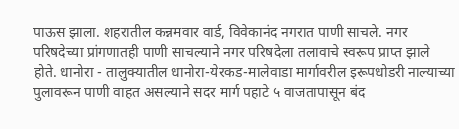पाऊस झाला. शहरातील कन्नमवार वार्ड, विवेकानंद नगरात पाणी साचले. नगर परिषदेच्या प्रांगणातही पाणी साचल्याने नगर परिषदेला तलावाचे स्वरूप प्राप्त झाले होते. धानोरा - तालुक्यातील धानोरा-येरकड-मालेवाडा मार्गावरील इरूपधोडरी नाल्याच्या पुलावरून पाणी वाहत असल्याने सदर मार्ग पहाटे ५ वाजतापासून बंद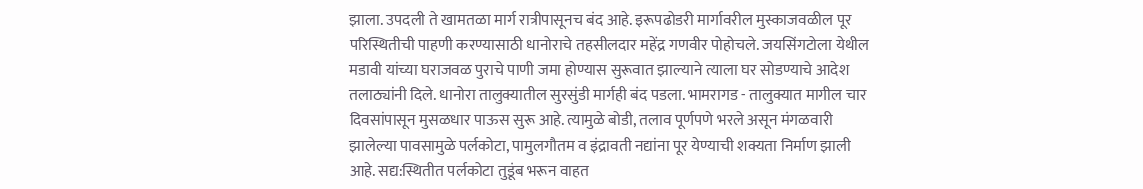झाला. उपदली ते खामतळा मार्ग रात्रीपासूनच बंद आहे. इरूपढोडरी मार्गावरील मुस्काजवळील पूर परिस्थितीची पाहणी करण्यासाठी धानोराचे तहसीलदार महेंद्र गणवीर पोहोचले. जयसिंगटोला येथील मडावी यांच्या घराजवळ पुराचे पाणी जमा होण्यास सुरूवात झाल्याने त्याला घर सोडण्याचे आदेश तलाठ्यांनी दिले. धानोरा तालुक्यातील सुरसुंडी मार्गही बंद पडला. भामरागड - तालुक्यात मागील चार दिवसांपासून मुसळधार पाऊस सुरू आहे. त्यामुळे बोडी, तलाव पूर्णपणे भरले असून मंगळवारी झालेल्या पावसामुळे पर्लकोटा, पामुलगौतम व इंद्रावती नद्यांना पूर येण्याची शक्यता निर्माण झाली आहे. सद्य:स्थितीत पर्लकोटा तुडूंब भरून वाहत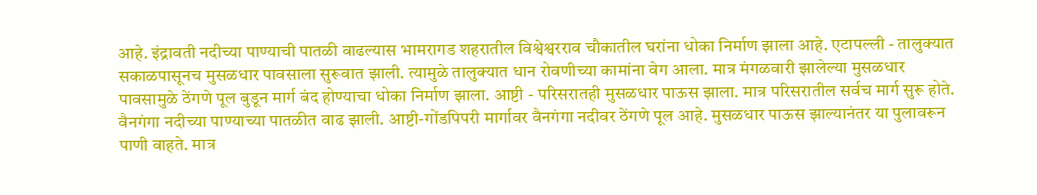आहे. इंद्रावती नदीच्या पाण्याची पातळी वाढल्यास भामरागड शहरातील विश्वेश्वरराव चौकातील घरांना धोका निर्माण झाला आहे. एटापल्ली - तालुक्यात सकाळपासूनच मुसळधार पावसाला सुरूवात झाली. त्यामुळे तालुक्यात धान रोवणीच्या कामांना वेग आला. मात्र मंगळवारी झालेल्या मुसळधार पावसामुळे ठेंगणे पूल बुडून मार्ग बंद होण्याचा धोका निर्माण झाला. आष्टी - परिसरातही मुसळधार पाऊस झाला. मात्र परिसरातील सर्वच मार्ग सुरू होते. वैनगंगा नदीच्या पाण्याच्या पातळीत वाढ झाली. आष्टी-गोंडपिपरी मार्गावर वैनगंगा नदीवर ठेंगणे पूल आहे. मुसळधार पाऊस झाल्यानंतर या पुलावरून पाणी वाहते. मात्र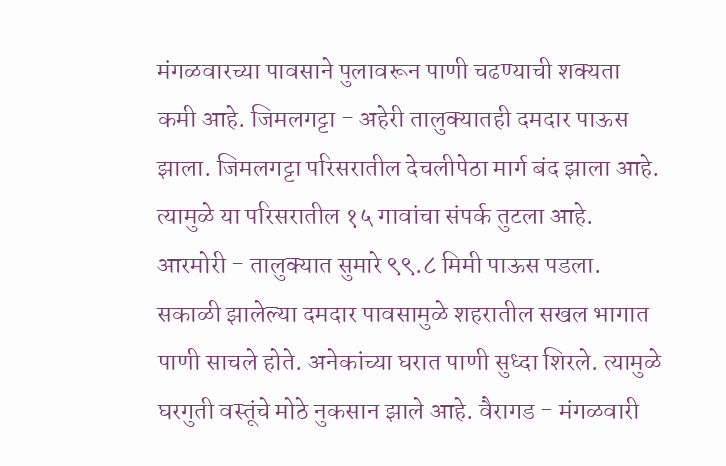मंगळवारच्या पावसाने पुलावरून पाणी चढण्याची शक्यता कमी आहे. जिमलगट्टा - अहेरी तालुक्यातही दमदार पाऊस झाला. जिमलगट्टा परिसरातील देचलीपेठा मार्ग बंद झाला आहे. त्यामुळे या परिसरातील १५ गावांचा संपर्क तुटला आहे. आरमोरी - तालुक्यात सुमारे ९९.८ मिमी पाऊस पडला. सकाळी झालेल्या दमदार पावसामुळे शहरातील सखल भागात पाणी साचले होते. अनेकांच्या घरात पाणी सुध्दा शिरले. त्यामुळे घरगुती वस्तूंचे मोठे नुकसान झाले आहे. वैरागड - मंगळवारी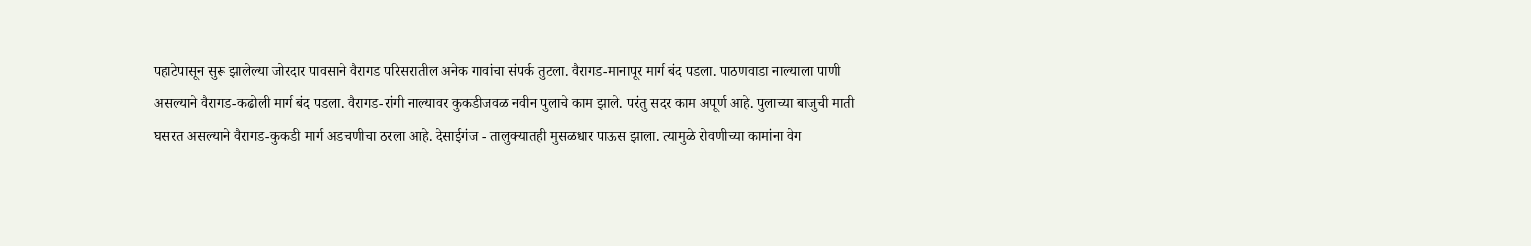पहाटेपासून सुरू झालेल्या जोरदार पावसाने वैरागड परिसरातील अनेक गावांचा संपर्क तुटला. वैरागड-मानापूर मार्ग बंद पडला. पाठणवाडा नाल्याला पाणी असल्याने वैरागड-कढोली मार्ग बंद पडला. वैरागड-रांगी नाल्यावर कुकडीजवळ नवीन पुलाचे काम झाले. परंतु सदर काम अपूर्ण आहे. पुलाच्या बाजुची माती घसरत असल्याने वैरागड-कुकडी मार्ग अडचणीचा ठरला आहे. देसाईगंज - तालुक्यातही मुसळधार पाऊस झाला. त्यामुळे रोवणीच्या कामांना वेग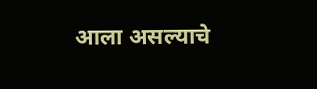आला असल्याचे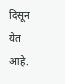दिसून येत आहे.